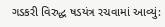ગડકરી વિરુદ્ધ ષડયંત્ર રચવામાં આવ્યું: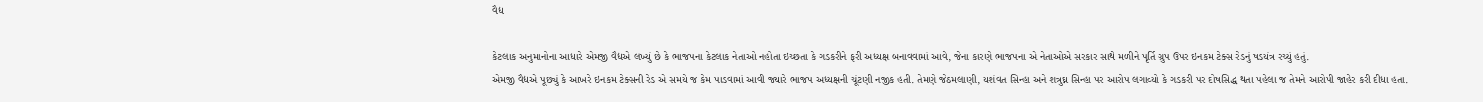વૈદ્ય

કેટલાક અનુમાનોના આધારે એમજી વૈદ્યએ લખ્યું છે કે ભાજપના કેટલાક નેતાઓ નહોતા ઇચ્છતા કે ગડકરીને ફરી અધ્યક્ષ બનાવવામાં આવે, જેના કારણે ભાજપના એ નેતાઓએ સરકાર સાથે મળીને પૃર્તિ ગ્રુપ ઉપર ઇનકમ ટેક્સ રેડનું ષડયંત્ર રચ્યું હતું.
એમજી વૈદ્યએ પૂછ્યું કે આખરે ઇનકમ ટેક્સની રેડ એ સમયે જ કેમ પાડવામાં આવી જ્યારે ભાજપ અધ્યક્ષની ચૂંટણી નજીક હતી. તેમણે જેઠમલાણી, યશંવત સિન્હા અને શત્રુઘ્ન સિન્હા પર આરોપ લગાવ્યો કે ગડકરી પર દોષસિદ્ધ થતા પહેલા જ તેમને આરોપી જાહેર કરી દીધા હતા.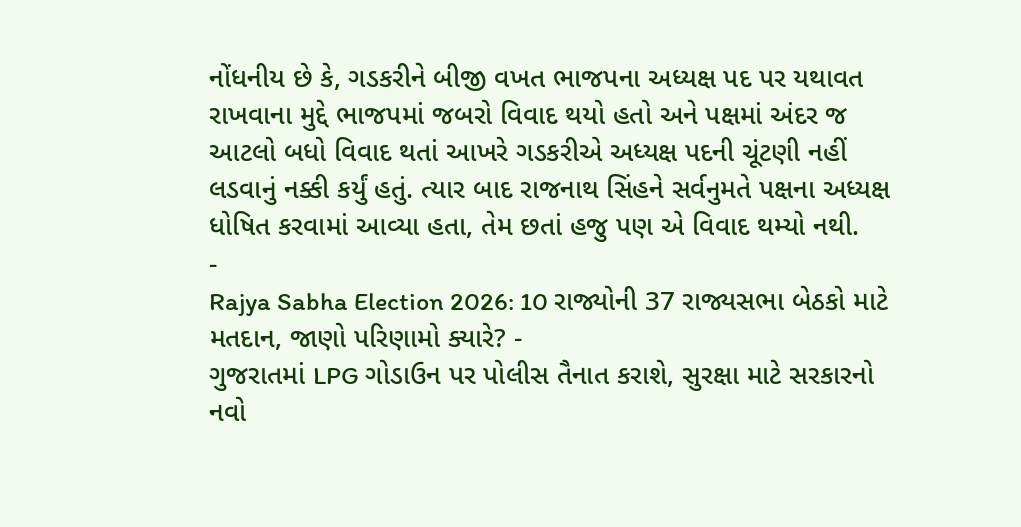નોંધનીય છે કે, ગડકરીને બીજી વખત ભાજપના અધ્યક્ષ પદ પર યથાવત રાખવાના મુદ્દે ભાજપમાં જબરો વિવાદ થયો હતો અને પક્ષમાં અંદર જ આટલો બધો વિવાદ થતાં આખરે ગડકરીએ અધ્યક્ષ પદની ચૂંટણી નહીં લડવાનું નક્કી કર્યું હતું. ત્યાર બાદ રાજનાથ સિંહને સર્વનુમતે પક્ષના અધ્યક્ષ ધોષિત કરવામાં આવ્યા હતા, તેમ છતાં હજુ પણ એ વિવાદ થમ્યો નથી.
-
Rajya Sabha Election 2026: 10 રાજ્યોની 37 રાજ્યસભા બેઠકો માટે મતદાન, જાણો પરિણામો ક્યારે? -
ગુજરાતમાં LPG ગોડાઉન પર પોલીસ તૈનાત કરાશે, સુરક્ષા માટે સરકારનો નવો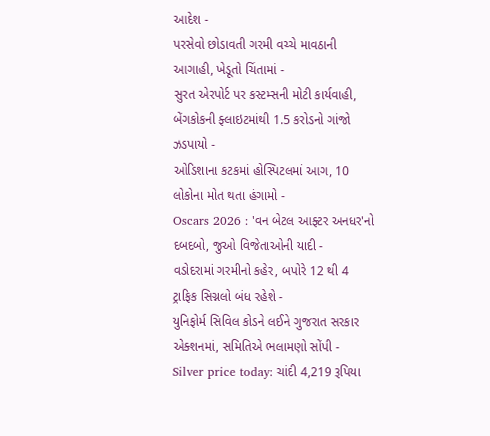આદેશ -
પરસેવો છોડાવતી ગરમી વચ્ચે માવઠાની આગાહી, ખેડૂતો ચિંતામાં -
સુરત એરપોર્ટ પર કસ્ટમ્સની મોટી કાર્યવાહી, બેંગકોકની ફ્લાઇટમાંથી 1.5 કરોડનો ગાંજો ઝડપાયો -
ઓડિશાના કટકમાં હોસ્પિટલમાં આગ, 10 લોકોના મોત થતા હંગામો -
Oscars 2026 : 'વન બેટલ આફ્ટર અનધર'નો દબદબો, જુઓ વિજેતાઓની યાદી -
વડોદરામાં ગરમીનો કહેર, બપોરે 12 થી 4 ટ્રાફિક સિગ્નલો બંધ રહેશે -
યુનિફોર્મ સિવિલ કોડને લઈને ગુજરાત સરકાર એક્શનમાં, સમિતિએ ભલામણો સોંપી -
Silver price today: ચાંદી 4,219 રૂપિયા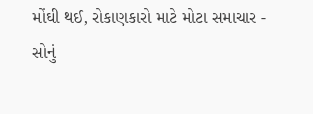મોંઘી થઈ, રોકાણકારો માટે મોટા સમાચાર -
સોનું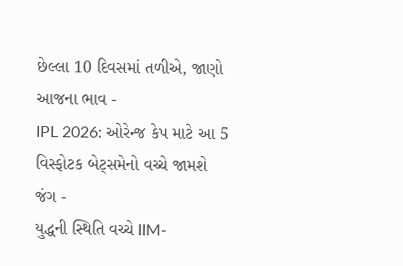છેલ્લા 10 દિવસમાં તળીએ, જાણો આજના ભાવ -
IPL 2026: ઓરેન્જ કેપ માટે આ 5 વિસ્ફોટક બેટ્સમેનો વચ્ચે જામશે જંગ -
યુદ્ધની સ્થિતિ વચ્ચે IIM-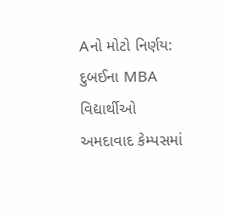Aનો મોટો નિર્ણય: દુબઈના MBA વિદ્યાર્થીઓ અમદાવાદ કેમ્પસમાં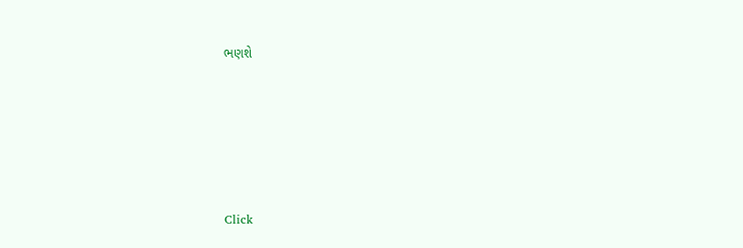ભણશે







Click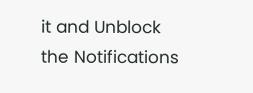it and Unblock the Notifications